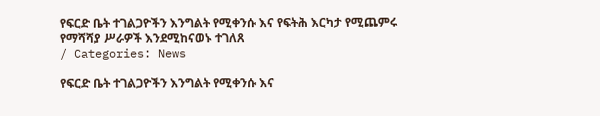የፍርድ ቤት ተገልጋዮችን እንግልት የሚቀንሱ እና የፍትሕ እርካታ የሚጨምሩ የማሻሻያ ሥራዎች እንደሚከናወኑ ተገለጸ
/ Categories: News

የፍርድ ቤት ተገልጋዮችን እንግልት የሚቀንሱ እና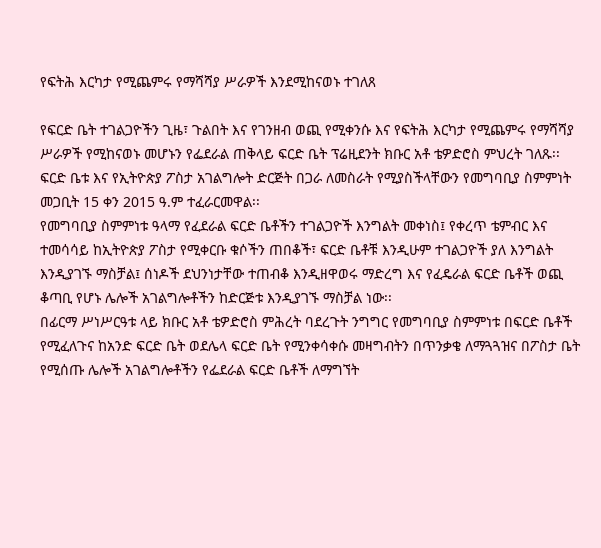የፍትሕ እርካታ የሚጨምሩ የማሻሻያ ሥራዎች እንደሚከናወኑ ተገለጸ

የፍርድ ቤት ተገልጋዮችን ጊዜ፣ ጉልበት እና የገንዘብ ወጪ የሚቀንሱ እና የፍትሕ እርካታ የሚጨምሩ የማሻሻያ ሥራዎች የሚከናወኑ መሆኑን የፌደራል ጠቅላይ ፍርድ ቤት ፕሬዚደንት ክቡር አቶ ቴዎድሮስ ምህረት ገለጹ፡፡
ፍርድ ቤቱ እና የኢትዮጵያ ፖስታ አገልግሎት ድርጅት በጋራ ለመስራት የሚያስችላቸውን የመግባቢያ ስምምነት መጋቢት 15 ቀን 2015 ዓ.ም ተፈራርመዋል፡፡
የመግባቢያ ስምምነቱ ዓላማ የፈደራል ፍርድ ቤቶችን ተገልጋዮች እንግልት መቀነስ፤ የቀረጥ ቴምብር እና ተመሳሳይ ከኢትዮጵያ ፖስታ የሚቀርቡ ቁሶችን ጠበቆች፣ ፍርድ ቤቶቹ እንዲሁም ተገልጋዮች ያለ እንግልት እንዲያገኙ ማስቻል፤ ሰነዶች ደህንነታቸው ተጠብቆ እንዲዘዋወሩ ማድረግ እና የፈዴራል ፍርድ ቤቶች ወጪ ቆጣቢ የሆኑ ሌሎች አገልግሎቶችን ከድርጅቱ እንዲያገኙ ማስቻል ነው፡፡
በፊርማ ሥነሥርዓቱ ላይ ክቡር አቶ ቴዎድሮስ ምሕረት ባደረጉት ንግግር የመግባቢያ ስምምነቱ በፍርድ ቤቶች የሚፈለጉና ከአንድ ፍርድ ቤት ወደሌላ ፍርድ ቤት የሚንቀሳቀሱ መዛግብትን በጥንቃቄ ለማጓጓዝና በፖስታ ቤት የሚሰጡ ሌሎች አገልግሎቶችን የፌደራል ፍርድ ቤቶች ለማግኘት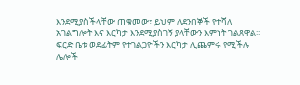እንደሚያስችላቸው ጠቁመው፣ ይህም ለደንበኞች የተሻለ አገልግሎት እና እርካታ እንደሚያስገኝ ያላቸውን እምነት ገልጸዋል፡፡
ፍርድ ቤቱ ወደፊትም የተገልጋዮችን እርካታ ሊጨምሩ የሚችሉ ሌሎች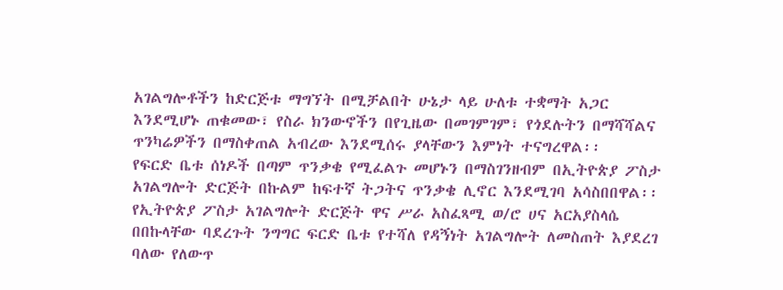አገልግሎቶችን ከድርጅቱ ማግኘት በሚቻልበት ሁኔታ ላይ ሁለቱ ተቋማት አጋር እንደሚሆኑ ጠቁመው፣ የስራ ክንውኖችን በየጊዜው በመገምገም፣ የጎደሉትን በማሻሻልና ጥንካሬዎችን በማስቀጠል አብረው እንደሚሰሩ ያላቸውን እምነት ተናግረዋል፡፡
የፍርድ ቤቱ ሰነዶች በጣም ጥንቃቄ የሚፈልጉ መሆኑን በማስገንዘብም በኢትዮጵያ ፖስታ አገልግሎት ድርጅት በኩልም ከፍተኛ ትጋትና ጥንቃቄ ሊኖር እንደሚገባ አሳስበበዋል፡፡
የኢትዮጵያ ፖስታ አገልግሎት ድርጅት ዋና ሥራ አስፈጻሚ ወ/ሮ ሀና አርአያስላሴ በበኩላቸው ባደረጉት ንግግር ፍርድ ቤቱ የተሻለ የዳኝነት አገልግሎት ለመስጠት እያደረገ ባለው የለውጥ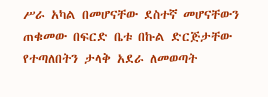ሥራ አካል በመሆናቸው ደስተኛ መሆናቸውን ጠቁመው በፍርድ ቤቱ በኩል ድርጅታቸው የተጣለበትን ታላቅ አደራ ለመወጣት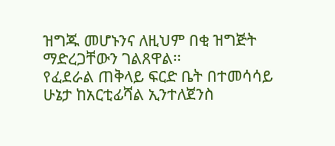ዝግጁ መሆኑንና ለዚህም በቂ ዝግጅት ማድረጋቸውን ገልጸዋል፡፡
የፈደራል ጠቅላይ ፍርድ ቤት በተመሳሳይ ሁኔታ ከአርቲፊሻል ኢንተለጀንስ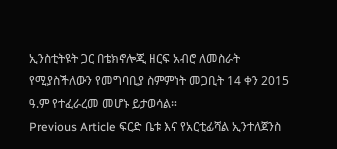ኢንስቲትዩት ጋር በቴክኖሎጂ ዘርፍ አብሮ ለመስራት የሚያስችለውን የመግባቢያ ስምምነት መጋቢት 14 ቀን 2015 ዓ.ም የተፈራረመ መሆኑ ይታወሳል።
Previous Article ፍርድ ቤቱ እና የአርቲፊሻል ኢንተለጀንስ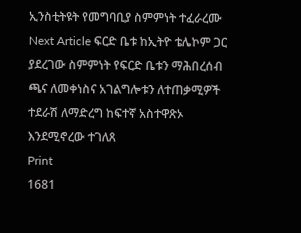ኢንስቲትዩት የመግባቢያ ስምምነት ተፈራረሙ
Next Article ፍርድ ቤቱ ከኢትዮ ቴሌኮም ጋር ያደረገው ስምምነት የፍርድ ቤቱን ማሕበረሰብ ጫና ለመቀነስና አገልግሎቱን ለተጠቃሚዎች ተደራሽ ለማድረግ ከፍተኛ አስተዋጽኦ እንደሚኖረው ተገለጸ
Print
1681